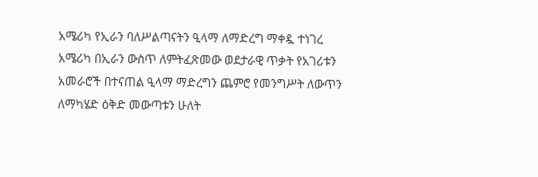አሜሪካ የኢራን ባለሥልጣናትን ዒላማ ለማድረግ ማቀዷ ተነገረ
አሜሪካ በኢራን ውስጥ ለምትፈጽመው ወደታራዊ ጥቃት የአገሪቱን አመራሮች በተናጠል ዒላማ ማድረግን ጨምሮ የመንግሥት ለውጥን ለማካሄድ ዕቅድ መውጣቱን ሁለት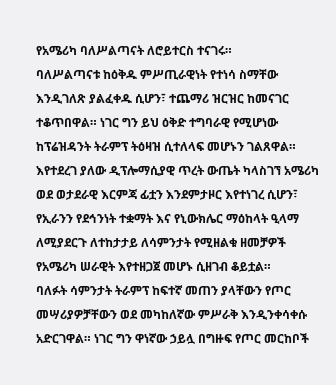የአሜሪካ ባለሥልጣናት ለሮይተርስ ተናገሩ።
ባለሥልጣናቱ ከዕቅዱ ምሥጢራዊነት የተነሳ ስማቸው እንዲገለጽ ያልፈቀዱ ሲሆን፣ ተጨማሪ ዝርዝር ከመናገር ተቆጥበዋል። ነገር ግን ይህ ዕቅድ ተግባራዊ የሚሆነው ከፕሬዝዳንት ትራምፕ ትዕዛዝ ሲተለላፍ መሆኑን ገልጸዋል።
እየተደረገ ያለው ዲፕሎማሲያዊ ጥረት ውጤት ካላስገኘ አሜሪካ ወደ ወታደራዊ እርምጃ ፊቷን እንደምታዞር እየተነገረ ሲሆን፣ የኢራንን የደኅንነት ተቋማት እና የኒውክሌር ማዕከላት ዒላማ ለሚያደርጉ ለተከታታይ ለሳምንታት የሚዘልቁ ዘመቻዎች የአሜሪካ ሠራዊት እየተዘጋጀ መሆኑ ሲዘገብ ቆይቷል።
ባለፉት ሳምንታት ትራምፕ ከፍተኛ መጠን ያላቸውን የጦር መሣሪያዎቻቸውን ወደ መካከለኛው ምሥራቅ እንዲንቀሳቀሱ አድርገዋል። ነገር ግን ዋነኛው ኃይሏ በግዙፍ የጦር መርከቦች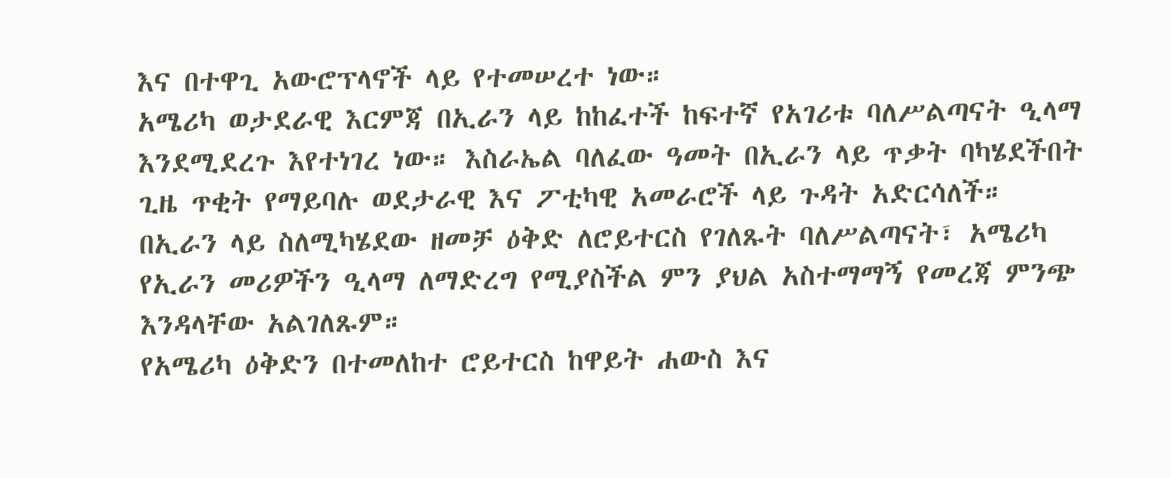እና በተዋጊ አውሮፕላኖች ላይ የተመሠረተ ነው።
አሜሪካ ወታደራዊ እርምጃ በኢራን ላይ ከከፈተች ከፍተኛ የአገሪቱ ባለሥልጣናት ዒላማ እንደሚደረጉ እየተነገረ ነው። እስራኤል ባለፈው ዓመት በኢራን ላይ ጥቃት ባካሄደችበት ጊዜ ጥቂት የማይባሉ ወደታራዊ እና ፖቲካዊ አመራሮች ላይ ጉዳት አድርሳለች።
በኢራን ላይ ስለሚካሄደው ዘመቻ ዕቅድ ለሮይተርስ የገለጹት ባለሥልጣናት፣ አሜሪካ የኢራን መሪዎችን ዒላማ ለማድረግ የሚያስችል ምን ያህል አስተማማኝ የመረጃ ምንጭ እንዳላቸው አልገለጹም።
የአሜሪካ ዕቅድን በተመለከተ ሮይተርስ ከዋይት ሐውስ እና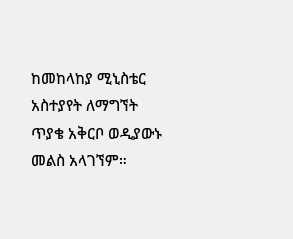ከመከላከያ ሚኒስቴር አስተያየት ለማግኘት ጥያቄ አቅርቦ ወዲያውኑ መልስ አላገኘም።